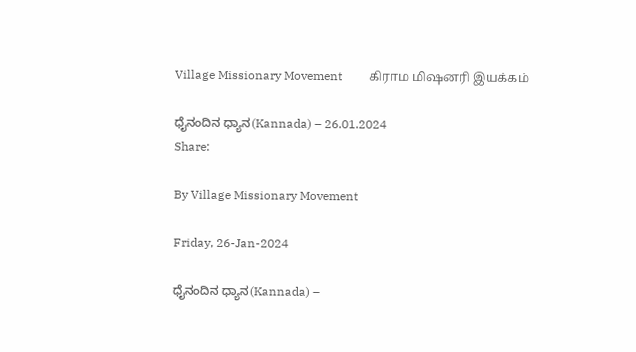Village Missionary Movement         கிராம மிஷனரி இயக்கம்

ಧೈನಂದಿನ ಧ್ಯಾನ(Kannada) – 26.01.2024
Share:

By Village Missionary Movement

Friday, 26-Jan-2024

ಧೈನಂದಿನ ಧ್ಯಾನ(Kannada) –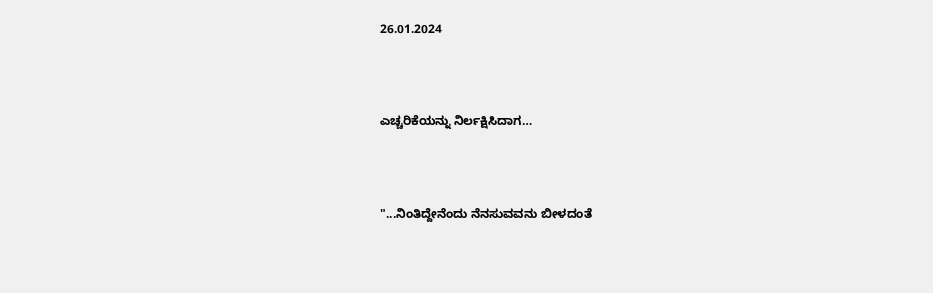26.01.2024



ಎಚ್ಚರಿಕೆಯನ್ನು ನಿರ್ಲಕ್ಷಿಸಿದಾಗ…



"...ನಿಂತಿದ್ದೇನೆಂದು ನೆನಸುವವನು ಬೀಳದಂತೆ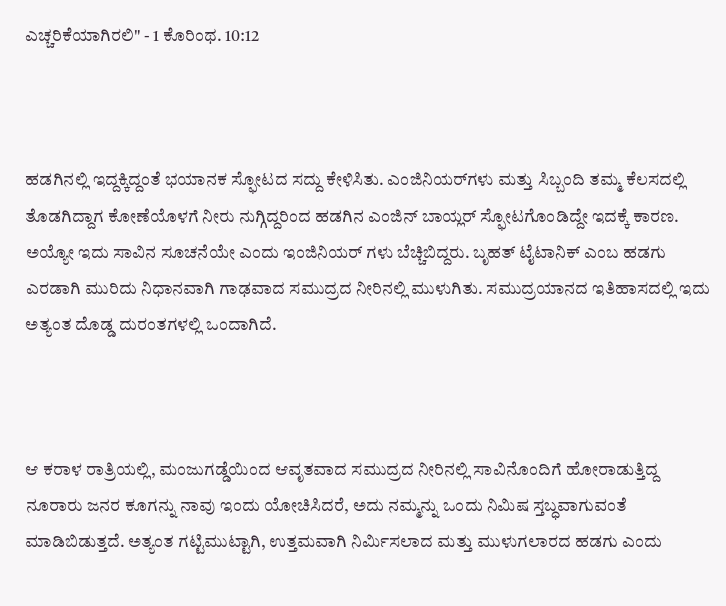ಎಚ್ಚರಿಕೆಯಾಗಿರಲಿ" - 1 ಕೊರಿಂಥ. 10:12



ಹಡಗಿನಲ್ಲಿ ಇದ್ದಕ್ಕಿದ್ದಂತೆ ಭಯಾನಕ ಸ್ಫೋಟದ ಸದ್ದು ಕೇಳಿಸಿತು. ಎಂಜಿನಿಯರ್‌ಗಳು ಮತ್ತು ಸಿಬ್ಬಂದಿ ತಮ್ಮ ಕೆಲಸದಲ್ಲಿ ತೊಡಗಿದ್ದಾಗ ಕೋಣೆಯೊಳಗೆ ನೀರು ನುಗ್ಗಿದ್ದರಿಂದ ಹಡಗಿನ ಎಂಜಿನ್ ಬಾಯ್ಲರ್ ಸ್ಫೋಟಗೊಂಡಿದ್ದೇ ಇದಕ್ಕೆ ಕಾರಣ. ಅಯ್ಯೋ ಇದು ಸಾವಿನ ಸೂಚನೆಯೇ ಎಂದು ಇಂಜಿನಿಯರ್ ಗಳು ಬೆಚ್ಚಿಬಿದ್ದರು. ಬೃಹತ್ ಟೈಟಾನಿಕ್ ಎಂಬ ಹಡಗು ಎರಡಾಗಿ ಮುರಿದು ನಿಧಾನವಾಗಿ ಗಾಢವಾದ ಸಮುದ್ರದ ನೀರಿನಲ್ಲಿ ಮುಳುಗಿತು. ಸಮುದ್ರಯಾನದ ಇತಿಹಾಸದಲ್ಲಿ ಇದು ಅತ್ಯಂತ ದೊಡ್ಡ ದುರಂತಗಳಲ್ಲಿ ಒಂದಾಗಿದೆ.



ಆ ಕರಾಳ ರಾತ್ರಿಯಲ್ಲಿ, ಮಂಜುಗಡ್ಡೆಯಿಂದ ಆವೃತವಾದ ಸಮುದ್ರದ ನೀರಿನಲ್ಲಿ ಸಾವಿನೊಂದಿಗೆ ಹೋರಾಡುತ್ತಿದ್ದ ನೂರಾರು ಜನರ ಕೂಗನ್ನು ನಾವು ಇಂದು ಯೋಚಿಸಿದರೆ, ಅದು ನಮ್ಮನ್ನು ಒಂದು ನಿಮಿಷ ಸ್ತಬ್ಧವಾಗುವಂತೆ ಮಾಡಿಬಿಡುತ್ತದೆ. ಅತ್ಯಂತ ಗಟ್ಟಿಮುಟ್ಟಾಗಿ, ಉತ್ತಮವಾಗಿ ನಿರ್ಮಿಸಲಾದ ಮತ್ತು ಮುಳುಗಲಾರದ ಹಡಗು ಎಂದು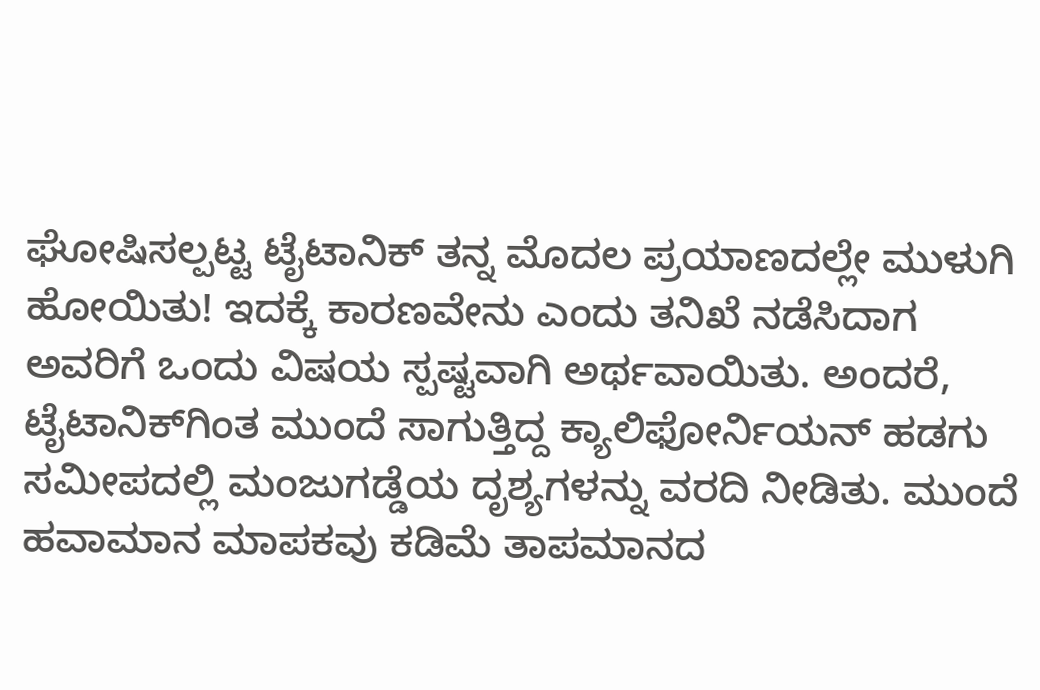ಘೋಷಿಸಲ್ಪಟ್ಟ ಟೈಟಾನಿಕ್ ತನ್ನ ಮೊದಲ ಪ್ರಯಾಣದಲ್ಲೇ ಮುಳುಗಿ ಹೋಯಿತು! ಇದಕ್ಕೆ ಕಾರಣವೇನು ಎಂದು ತನಿಖೆ ನಡೆಸಿದಾಗ ಅವರಿಗೆ ಒಂದು ವಿಷಯ ಸ್ಪಷ್ಟವಾಗಿ ಅರ್ಥವಾಯಿತು. ಅಂದರೆ, ಟೈಟಾನಿಕ್‌ಗಿಂತ ಮುಂದೆ ಸಾಗುತ್ತಿದ್ದ ಕ್ಯಾಲಿಫೋರ್ನಿಯನ್ ಹಡಗು ಸಮೀಪದಲ್ಲಿ ಮಂಜುಗಡ್ಡೆಯ ದೃಶ್ಯಗಳನ್ನು ವರದಿ ನೀಡಿತು. ಮುಂದೆ ಹವಾಮಾನ ಮಾಪಕವು ಕಡಿಮೆ ತಾಪಮಾನದ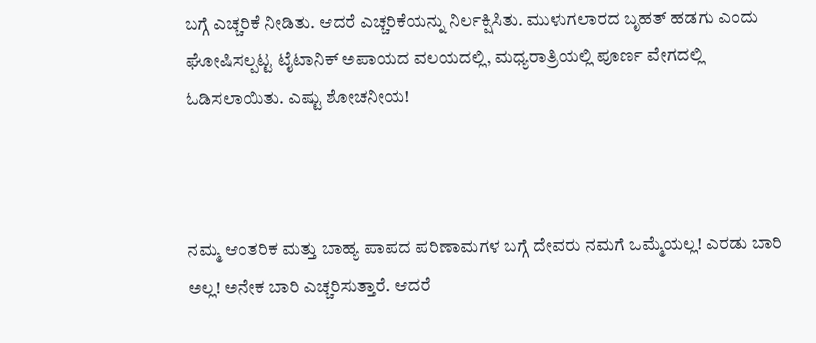ಬಗ್ಗೆ ಎಚ್ಚರಿಕೆ ನೀಡಿತು. ಆದರೆ ಎಚ್ಚರಿಕೆಯನ್ನು ನಿರ್ಲಕ್ಷಿಸಿತು. ಮುಳುಗಲಾರದ ಬೃಹತ್ ಹಡಗು ಎಂದು ಘೋಷಿಸಲ್ಪಟ್ಟ ಟೈಟಾನಿಕ್ ಅಪಾಯದ ವಲಯದಲ್ಲಿ, ಮಧ್ಯರಾತ್ರಿಯಲ್ಲಿ ಪೂರ್ಣ ವೇಗದಲ್ಲಿ ಓಡಿಸಲಾಯಿತು. ಎಷ್ಟು ಶೋಚನೀಯ!



ನಮ್ಮ ಆಂತರಿಕ ಮತ್ತು ಬಾಹ್ಯ ಪಾಪದ ಪರಿಣಾಮಗಳ ಬಗ್ಗೆ ದೇವರು ನಮಗೆ ಒಮ್ಮೆಯಲ್ಲ! ಎರಡು ಬಾರಿ ಅಲ್ಲ! ಅನೇಕ ಬಾರಿ ಎಚ್ಚರಿಸುತ್ತಾರೆ. ಆದರೆ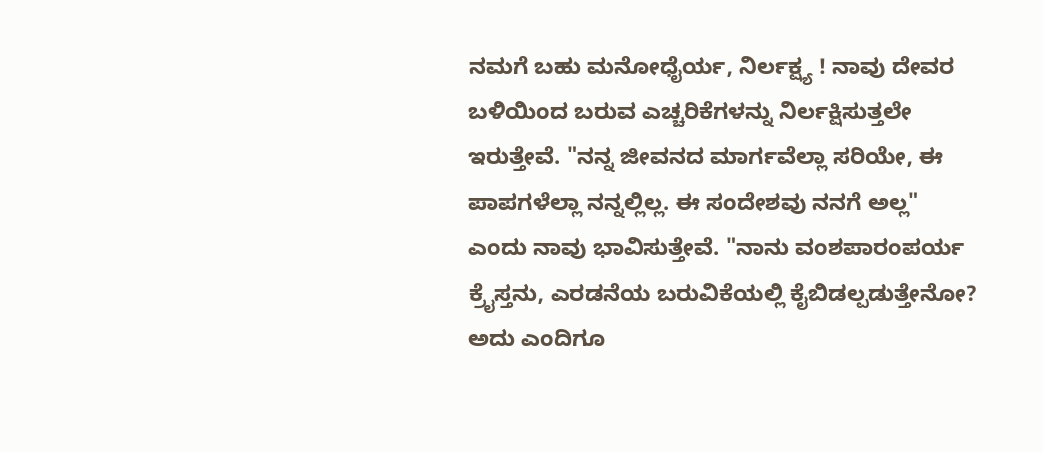ನಮಗೆ ಬಹು ಮನೋಧೈರ್ಯ, ನಿರ್ಲಕ್ಷ್ಯ ! ನಾವು ದೇವರ ಬಳಿಯಿಂದ ಬರುವ ಎಚ್ಚರಿಕೆಗಳನ್ನು ನಿರ್ಲಕ್ಷಿಸುತ್ತಲೇ ಇರುತ್ತೇವೆ. "ನನ್ನ ಜೀವನದ ಮಾರ್ಗವೆಲ್ಲಾ ಸರಿಯೇ, ಈ ಪಾಪಗಳೆಲ್ಲಾ ನನ್ನಲ್ಲಿಲ್ಲ. ಈ ಸಂದೇಶವು ನನಗೆ ಅಲ್ಲ" ಎಂದು ನಾವು ಭಾವಿಸುತ್ತೇವೆ. "ನಾನು ವಂಶಪಾರಂಪರ್ಯ ಕ್ರೈಸ್ತನು, ಎರಡನೆಯ ಬರುವಿಕೆಯಲ್ಲಿ ಕೈಬಿಡಲ್ಪಡುತ್ತೇನೋ? ಅದು ಎಂದಿಗೂ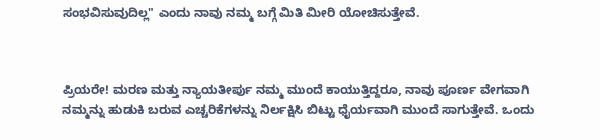ಸಂಭವಿಸುವುದಿಲ್ಲ" ಎಂದು ನಾವು ನಮ್ಮ ಬಗ್ಗೆ ಮಿತಿ ಮೀರಿ ಯೋಚಿಸುತ್ತೇವೆ.



ಪ್ರಿಯರೇ! ಮರಣ ಮತ್ತು ನ್ಯಾಯತೀರ್ಪು ನಮ್ಮ ಮುಂದೆ ಕಾಯುತ್ತಿದ್ದರೂ, ನಾವು ಪೂರ್ಣ ವೇಗವಾಗಿ ನಮ್ಮನ್ನು ಹುಡುಕಿ ಬರುವ ಎಚ್ಚರಿಕೆಗಳನ್ನು ನಿರ್ಲಕ್ಷಿಸಿ ಬಿಟ್ಟು ಧೈರ್ಯವಾಗಿ ಮುಂದೆ ಸಾಗುತ್ತೇವೆ. ಒಂದು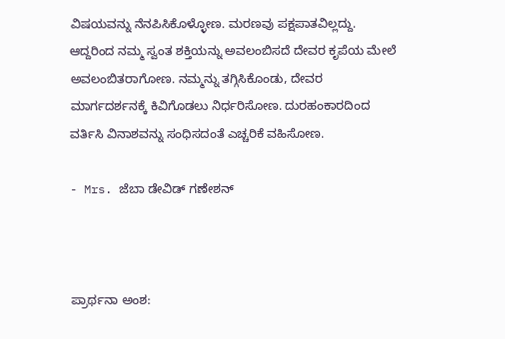ವಿಷಯವನ್ನು ನೆನಪಿಸಿಕೊಳ್ಳೋಣ. ಮರಣವು ಪಕ್ಷಪಾತವಿಲ್ಲದ್ದು. ಆದ್ದರಿಂದ ನಮ್ಮ ಸ್ವಂತ ಶಕ್ತಿಯನ್ನು ಅವಲಂಬಿಸದೆ ದೇವರ ಕೃಪೆಯ ಮೇಲೆ ಅವಲಂಬಿತರಾಗೋಣ. ನಮ್ಮನ್ನು ತಗ್ಗಿಸಿಕೊಂಡು, ದೇವರ ಮಾರ್ಗದರ್ಶನಕ್ಕೆ ಕಿವಿಗೊಡಲು ನಿರ್ಧರಿಸೋಣ. ದುರಹಂಕಾರದಿಂದ ವರ್ತಿಸಿ ವಿನಾಶವನ್ನು ಸಂಧಿಸದಂತೆ ಎಚ್ಚರಿಕೆ ವಹಿಸೋಣ.

- Mrs. ಜೆಬಾ ಡೇವಿಡ್ ಗಣೇಶನ್



ಪ್ರಾರ್ಥನಾ ಅಂಶ: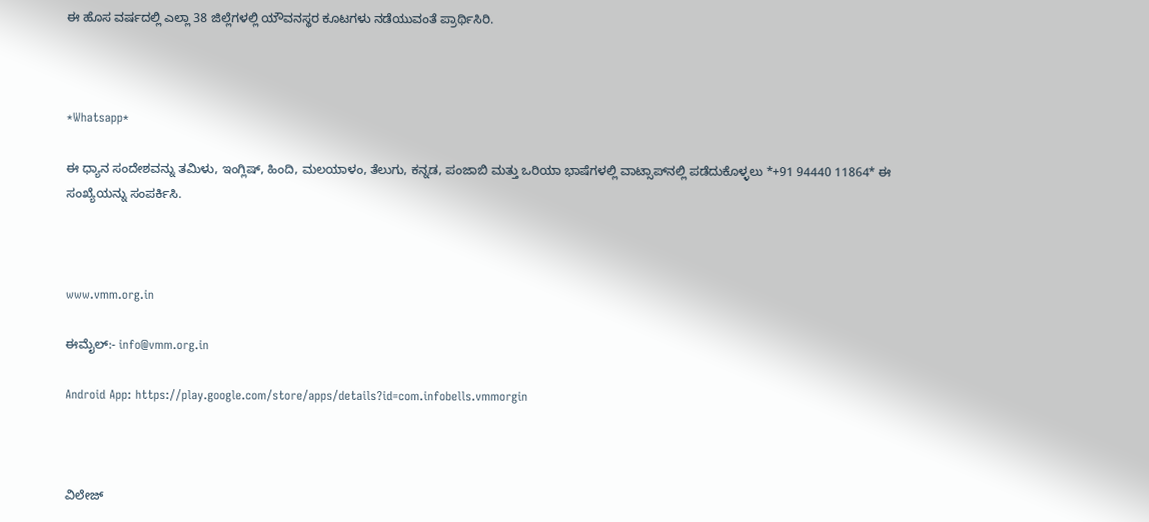ಈ ಹೊಸ ವರ್ಷದಲ್ಲಿ ಎಲ್ಲಾ 38 ಜಿಲ್ಲೆಗಳಲ್ಲಿ ಯೌವನಸ್ಥರ ಕೂಟಗಳು ನಡೆಯುವಂತೆ ಪ್ರಾರ್ಥಿಸಿರಿ.



*Whatsapp*

ಈ ಧ್ಯಾನ ಸಂದೇಶವನ್ನು ತಮಿಳು, ಇಂಗ್ಲಿಷ್, ಹಿಂದಿ, ಮಲಯಾಳಂ, ತೆಲುಗು, ಕನ್ನಡ, ಪಂಜಾಬಿ ಮತ್ತು ಒರಿಯಾ ಭಾಷೆಗಳಲ್ಲಿ ವಾಟ್ಸಾಪ್‌ನಲ್ಲಿ ಪಡೆದುಕೊಳ್ಳಲು *+91 94440 11864* ಈ ಸಂಖ್ಯೆಯನ್ನು ಸಂಪರ್ಕಿಸಿ.



www.vmm.org.in

ಈಮೈಲ್:- info@vmm.org.in

Android App: https://play.google.com/store/apps/details?id=com.infobells.vmmorgin



ವಿಲೇಜ್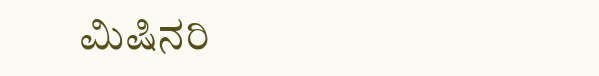ಮಿಷಿನರಿ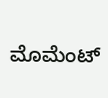ಮೊಮೆಂಟ್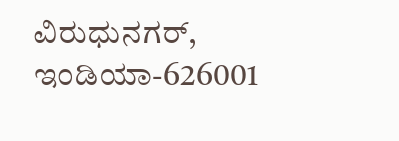ವಿರುಧುನಗರ್, ಇಂಡಿಯಾ-626001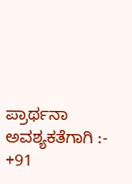ಪ್ರಾರ್ಥನಾ ಅವಶ್ಯಕತೆಗಾಗಿ :- +91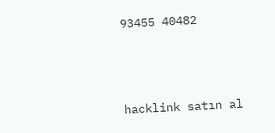93455 40482



hacklink satın al